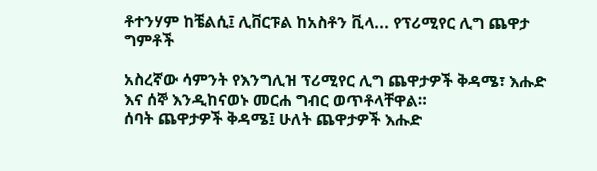ቶተንሃም ከቼልሲ፤ ሊቨርፑል ከአስቶን ቪላ... የፕሪሚየር ሊግ ጨዋታ ግምቶች

አስረኛው ሳምንት የእንግሊዝ ፕሪሚየር ሊግ ጨዋታዎች ቅዳሜ፣ እሑድ እና ሰኞ እንዲከናወኑ መርሐ ግብር ወጥቶላቸዋል።
ሰባት ጨዋታዎች ቅዳሜ፤ ሁለት ጨዋታዎች እሑድ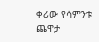ቀሪው የሳምንቱ ጨዋታ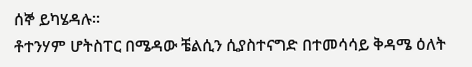ሰኞ ይካሄዳሉ።
ቶተንሃም ሆትስፐር በሜዳው ቼልሲን ሲያስተናግድ በተመሳሳይ ቅዳሜ ዕለት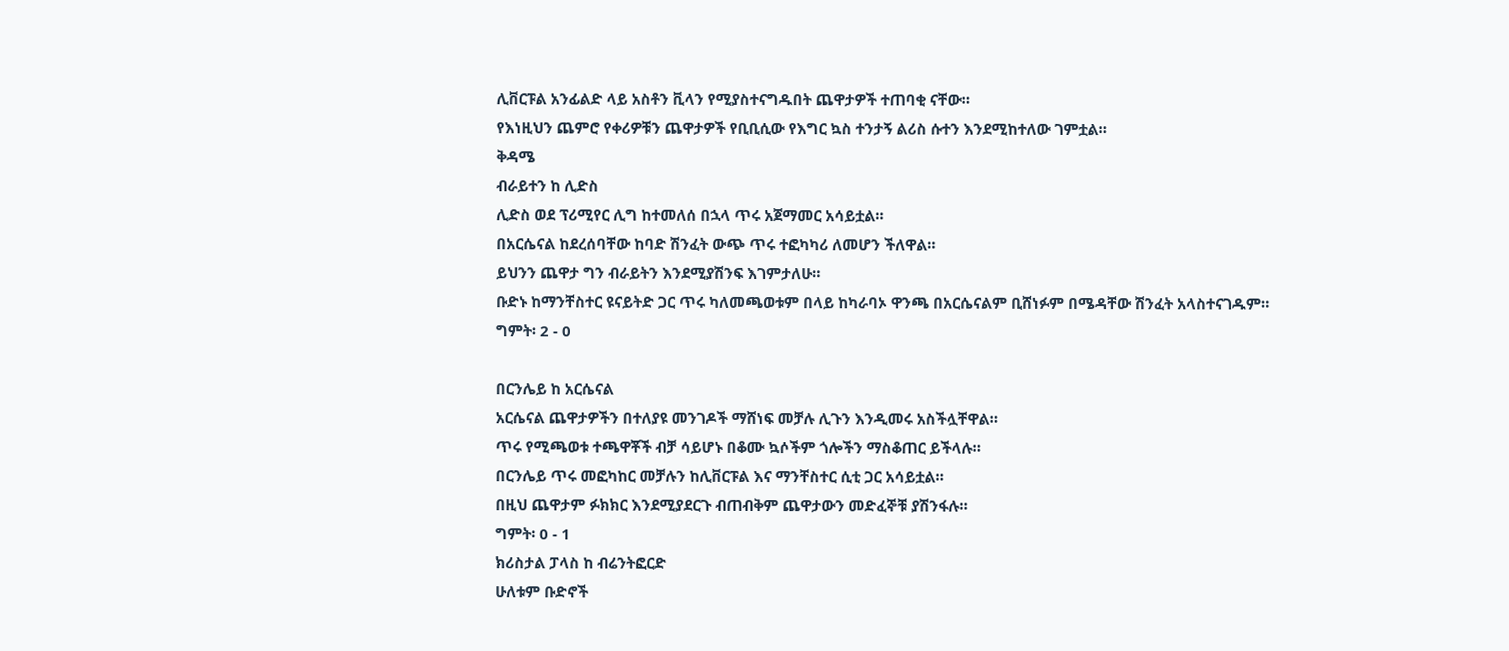ሊቨርፑል አንፊልድ ላይ አስቶን ቪላን የሚያስተናግዱበት ጨዋታዎች ተጠባቂ ናቸው።
የእነዚህን ጨምሮ የቀሪዎቹን ጨዋታዎች የቢቢሲው የእግር ኳስ ተንታኝ ልሪስ ሱተን እንደሚከተለው ገምቷል።
ቅዳሜ
ብራይተን ከ ሊድስ
ሊድስ ወደ ፕሪሚየር ሊግ ከተመለሰ በኋላ ጥሩ አጀማመር አሳይቷል።
በአርሴናል ከደረሰባቸው ከባድ ሽንፈት ውጭ ጥሩ ተፎካካሪ ለመሆን ችለዋል።
ይህንን ጨዋታ ግን ብራይትን እንደሚያሽንፍ እገምታለሁ።
ቡድኑ ከማንቸስተር ዩናይትድ ጋር ጥሩ ካለመጫወቱም በላይ ከካራባኦ ዋንጫ በአርሴናልም ቢሸነፉም በሜዳቸው ሽንፈት አላስተናገዱም።
ግምት፡ 2 - 0

በርንሌይ ከ አርሴናል
አርሴናል ጨዋታዎችን በተለያዩ መንገዶች ማሸነፍ መቻሉ ሊጉን እንዲመሩ አስችሏቸዋል።
ጥሩ የሚጫወቱ ተጫዋቾች ብቻ ሳይሆኑ በቆሙ ኳሶችም ጎሎችን ማስቆጠር ይችላሉ።
በርንሌይ ጥሩ መፎካከር መቻሉን ከሊቨርፑል እና ማንቸስተር ሲቲ ጋር አሳይቷል።
በዚህ ጨዋታም ፉክክር እንደሚያደርጉ ብጠብቅም ጨዋታውን መድፈኞቹ ያሽንፋሉ።
ግምት፡ 0 - 1
ክሪስታል ፓላስ ከ ብሬንትፎርድ
ሁለቱም ቡድኖች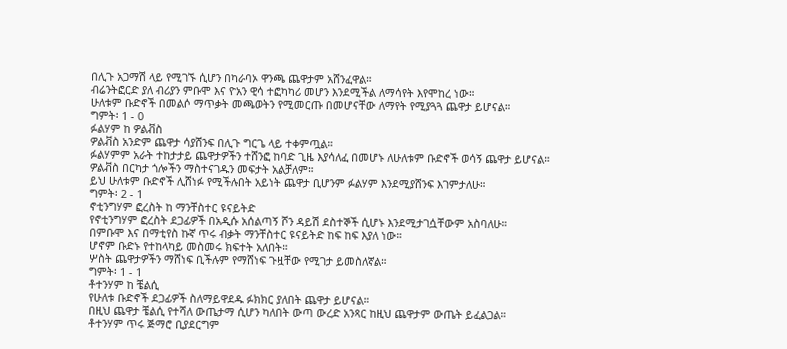በሊጉ አጋማሽ ላይ የሚገኙ ሲሆን በካራባኦ ዋንጫ ጨዋታም አሸንፈዋል።
ብሬንትፎርድ ያለ ብሪያን ምቡሞ እና ዮአን ዊሳ ተፎካካሪ መሆን እንደሚችል ለማሳየት እየሞከረ ነው።
ሁለቱም ቡድኖች በመልሶ ማጥቃት መጫወትን የሚመርጡ በመሆናቸው ለማየት የሚያጓጓ ጨዋታ ይሆናል።
ግምት፡ 1 - 0
ፉልሃም ከ ዎልቭስ
ዎልቭስ አንድም ጨዋታ ሳያሸንፍ በሊጉ ግርጌ ላይ ተቀምጧል።
ፉልሃምም አራት ተከታታይ ጨዋታዎችን ተሸንፎ ከባድ ጊዜ እያሳለፈ በመሆኑ ለሁለቱም ቡድኖች ወሳኝ ጨዋታ ይሆናል።
ዎልቭስ በርካታ ጎሎችን ማስተናገዱን መፍታት አልቻለም።
ይህ ሁለቱም ቡድኖች ሊሸነፉ የሚችሉበት አይነት ጨዋታ ቢሆንም ፉልሃም እንደሚያሸንፍ እገምታለሁ።
ግምት፡ 2 - 1
ኖቲንግሃም ፎረስት ከ ማንቸስተር ዩናይትድ
የኖቲንግሃም ፎረስት ደጋፊዎች በአዲሱ አሰልጣኝ ሾን ዳይሽ ደስተኞች ሲሆኑ እንደሚታገሷቸውም አስባለሁ።
በምቡሞ እና በማቲየስ ኩኛ ጥሩ ብቃት ማንቸስተር ዩናይትድ ከፍ ከፍ እያለ ነው።
ሆኖም ቡድኑ የተከላካይ መስመሩ ክፍተት አለበት።
ሦስት ጨዋታዎችን ማሸነፍ ቢችሉም የማሸነፍ ጉዟቸው የሚገታ ይመስለኛል።
ግምት፡ 1 - 1
ቶተንሃም ከ ቼልሲ
የሁለቱ ቡድኖች ደጋፊዎች ስለማይዋደዱ ፉክክር ያለበት ጨዋታ ይሆናል።
በዚህ ጨዋታ ቼልሲ የተሻለ ውጤታማ ሲሆን ካለበት ውጣ ውረድ አንጻር ከዚህ ጨዋታም ውጤት ይፈልጋል።
ቶተንሃም ጥሩ ጅማሮ ቢያደርግም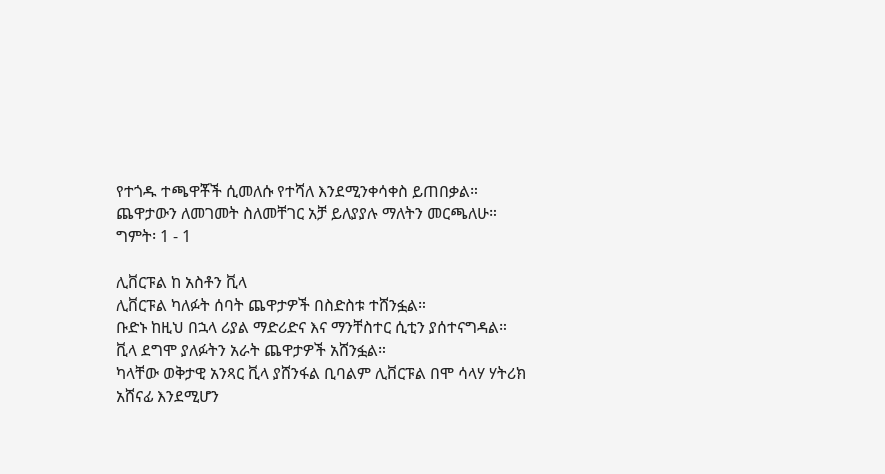የተጎዱ ተጫዋቾች ሲመለሱ የተሻለ እንደሚንቀሳቀስ ይጠበቃል።
ጨዋታውን ለመገመት ስለመቸገር አቻ ይለያያሉ ማለትን መርጫለሁ።
ግምት፡ 1 - 1

ሊቨርፑል ከ አስቶን ቪላ
ሊቨርፑል ካለፉት ሰባት ጨዋታዎች በስድስቱ ተሸንፏል።
ቡድኑ ከዚህ በኋላ ሪያል ማድሪድና እና ማንቸስተር ሲቲን ያሰተናግዳል።
ቪላ ደግሞ ያለፉትን አራት ጨዋታዎች አሸንፏል።
ካላቸው ወቅታዊ አንጻር ቪላ ያሸንፋል ቢባልም ሊቨርፑል በሞ ሳላሃ ሃትሪክ አሸናፊ እንደሚሆን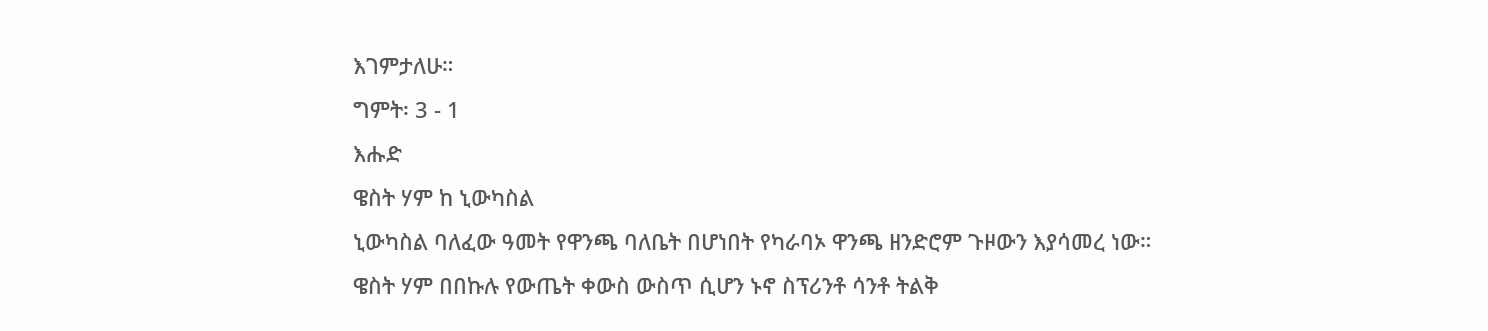እገምታለሁ።
ግምት፡ 3 - 1
እሑድ
ዌስት ሃም ከ ኒውካስል
ኒውካስል ባለፈው ዓመት የዋንጫ ባለቤት በሆነበት የካራባኦ ዋንጫ ዘንድሮም ጉዞውን እያሳመረ ነው።
ዌስት ሃም በበኩሉ የውጤት ቀውስ ውስጥ ሲሆን ኑኖ ስፕሪንቶ ሳንቶ ትልቅ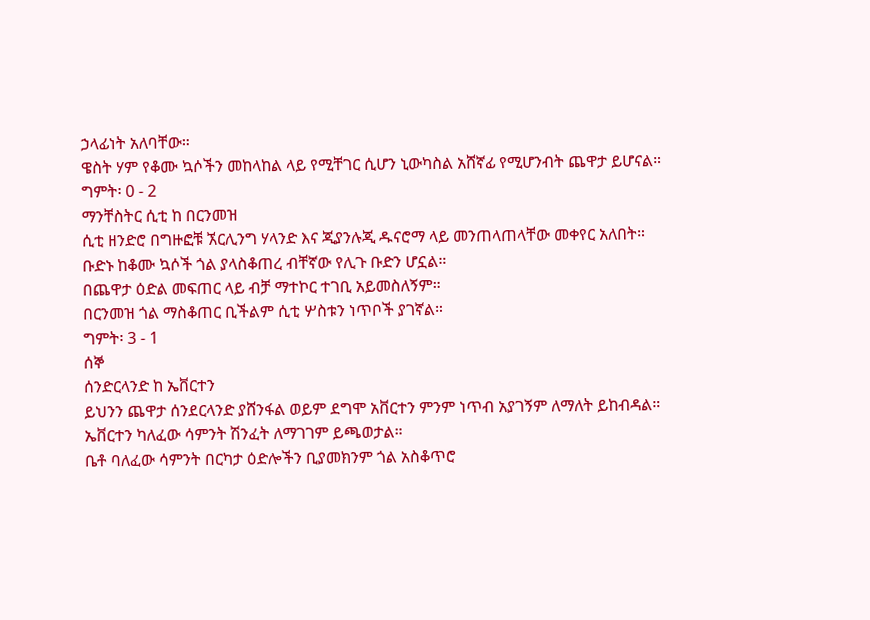ኃላፊነት አለባቸው።
ዌስት ሃም የቆሙ ኳሶችን መከላከል ላይ የሚቸገር ሲሆን ኒውካስል አሸኛፊ የሚሆንብት ጨዋታ ይሆናል።
ግምት፡ 0 - 2
ማንቸስትር ሲቲ ከ በርንመዝ
ሲቲ ዘንድሮ በግዙፎቹ ኧርሊንግ ሃላንድ እና ጂያንሉጂ ዱናሮማ ላይ መንጠላጠላቸው መቀየር አለበት።
ቡድኑ ከቆሙ ኳሶች ጎል ያላስቆጠረ ብቸኛው የሊጉ ቡድን ሆኗል።
በጨዋታ ዕድል መፍጠር ላይ ብቻ ማተኮር ተገቢ አይመስለኝም።
በርንመዝ ጎል ማስቆጠር ቢችልም ሲቲ ሦስቱን ነጥቦች ያገኛል።
ግምት፡ 3 - 1
ሰኞ
ሰንድርላንድ ከ ኤቨርተን
ይህንን ጨዋታ ሰንደርላንድ ያሸንፋል ወይም ደግሞ አቨርተን ምንም ነጥብ አያገኝም ለማለት ይከብዳል።
ኤቨርተን ካለፈው ሳምንት ሽንፈት ለማገገም ይጫወታል።
ቤቶ ባለፈው ሳምንት በርካታ ዕድሎችን ቢያመክንም ጎል አስቆጥሮ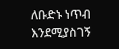ለቡድኑ ነጥብ እንደሚያስገኝ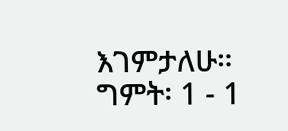እገምታለሁ።
ግምት፡ 1 - 1